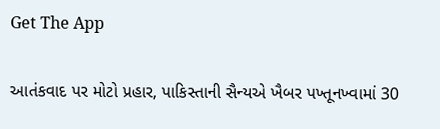Get The App

આતંકવાદ પર મોટો પ્રહાર, પાકિસ્તાની સૈન્યએ ખૈબર પખ્તૂનખ્વામાં 30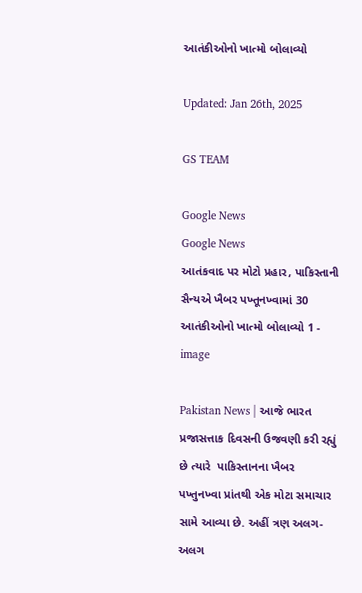આતંકીઓનો ખાત્મો બોલાવ્યો

Updated: Jan 26th, 2025

GS TEAM

Google News
Google News
આતંકવાદ પર મોટો પ્રહાર, પાકિસ્તાની સૈન્યએ ખૈબર પખ્તૂનખ્વામાં 30 આતંકીઓનો ખાત્મો બોલાવ્યો 1 - image

Pakistan News | આજે ભારત પ્રજાસત્તાક દિવસની ઉજવણી કરી રહ્યું છે ત્યારે  પાકિસ્તાનના ખૈબર પખ્તુનખ્વા પ્રાંતથી એક મોટા સમાચાર સામે આવ્યા છે. અહીં ત્રણ અલગ-અલગ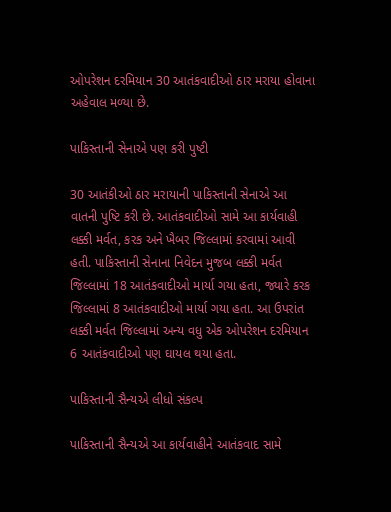ઓપરેશન દરમિયાન 30 આતંકવાદીઓ ઠાર મરાયા હોવાના અહેવાલ મળ્યા છે.

પાકિસ્તાની સેનાએ પણ કરી પુષ્ટી

30 આતંકીઓ ઠાર મરાયાની પાકિસ્તાની સેનાએ આ વાતની પુષ્ટિ કરી છે. આતંકવાદીઓ સામે આ કાર્યવાહી લક્કી મર્વત, કરક અને ખૈબર જિલ્લામાં કરવામાં આવી હતી. પાકિસ્તાની સેનાના નિવેદન મુજબ લક્કી મર્વત જિલ્લામાં 18 આતંકવાદીઓ માર્યા ગયા હતા, જ્યારે કરક જિલ્લામાં 8 આતંકવાદીઓ માર્યા ગયા હતા. આ ઉપરાંત લક્કી મર્વત જિલ્લામાં અન્ય વધુ એક ઓપરેશન દરમિયાન 6 આતંકવાદીઓ પણ ઘાયલ થયા હતા.

પાકિસ્તાની સૈન્યએ લીધો સંકલ્પ

પાકિસ્તાની સૈન્યએ આ કાર્યવાહીને આતંકવાદ સામે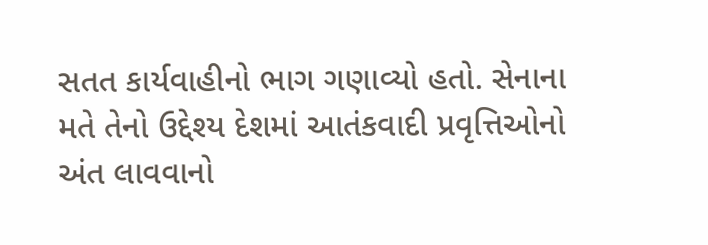સતત કાર્યવાહીનો ભાગ ગણાવ્યો હતો. સેનાના મતે તેનો ઉદ્દેશ્ય દેશમાં આતંકવાદી પ્રવૃત્તિઓનો અંત લાવવાનો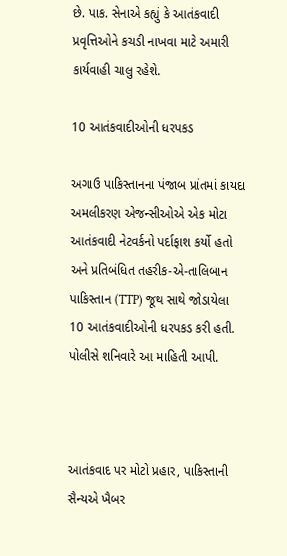છે. પાક. સેનાએ કહ્યું કે આતંકવાદી પ્રવૃત્તિઓને કચડી નાખવા માટે અમારી કાર્યવાહી ચાલુ રહેશે.

10 આતંકવાદીઓની ધરપકડ

અગાઉ પાકિસ્તાનના પંજાબ પ્રાંતમાં કાયદા અમલીકરણ એજન્સીઓએ એક મોટા આતંકવાદી નેટવર્કનો પર્દાફાશ કર્યો હતો અને પ્રતિબંધિત તહરીક-એ-તાલિબાન પાકિસ્તાન (TTP) જૂથ સાથે જોડાયેલા 10 આતંકવાદીઓની ધરપકડ કરી હતી. પોલીસે શનિવારે આ માહિતી આપી.



આતંકવાદ પર મોટો પ્રહાર, પાકિસ્તાની સૈન્યએ ખૈબર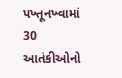પખ્તૂનખ્વામાં 30 આતંકીઓનો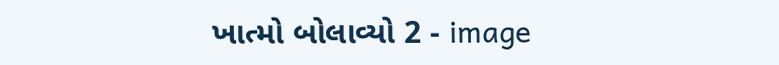ખાત્મો બોલાવ્યો 2 - image